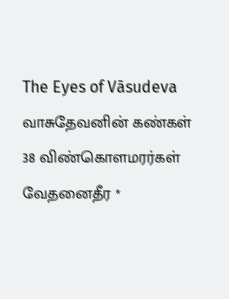The Eyes of Vāsudeva
வாசுதேவனின் கண்கள்
38 விண்கொளமரர்கள் வேதனைதீர *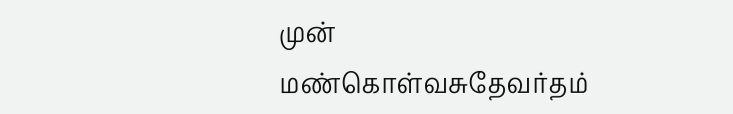முன்
மண்கொள்வசுதேவர்தம்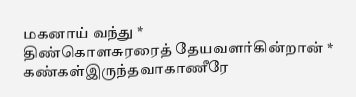மகனாய் வந்து *
திண்கொளசுரரைத் தேயவளர்கின்றான் *
கண்கள்இருந்தவாகாணீரே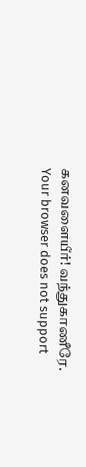கனவளையீர்! வந்துகாணீரே.
Your browser does not support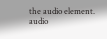the audio element.
audio